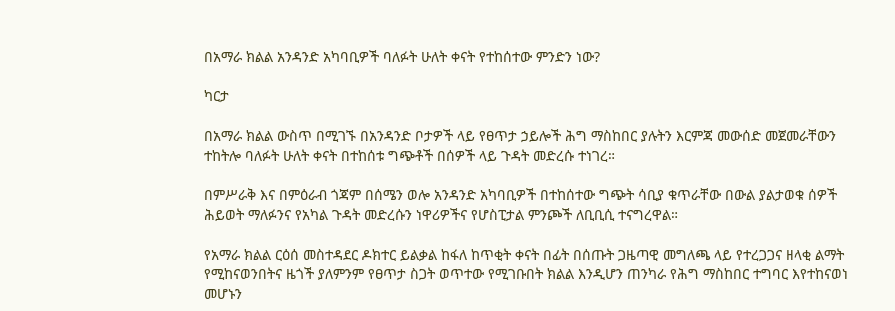በአማራ ክልል አንዳንድ አካባቢዎች ባለፉት ሁለት ቀናት የተከሰተው ምንድን ነው?

ካርታ

በአማራ ክልል ውስጥ በሚገኙ በአንዳንድ ቦታዎች ላይ የፀጥታ ኃይሎች ሕግ ማስከበር ያሉትን እርምጃ መውሰድ መጀመራቸውን ተከትሎ ባለፉት ሁለት ቀናት በተከሰቱ ግጭቶች በሰዎች ላይ ጉዳት መድረሱ ተነገረ።

በምሥራቅ እና በምዕራብ ጎጃም በሰሜን ወሎ አንዳንድ አካባቢዎች በተከሰተው ግጭት ሳቢያ ቁጥራቸው በውል ያልታወቁ ሰዎች ሕይወት ማለፉንና የአካል ጉዳት መድረሱን ነዋሪዎችና የሆስፒታል ምንጮች ለቢቢሲ ተናግረዋል።

የአማራ ክልል ርዕሰ መስተዳደር ዶክተር ይልቃል ከፋለ ከጥቂት ቀናት በፊት በሰጡት ጋዜጣዊ መግለጫ ላይ የተረጋጋና ዘላቂ ልማት የሚከናወንበትና ዜጎች ያለምንም የፀጥታ ስጋት ወጥተው የሚገቡበት ክልል እንዲሆን ጠንካራ የሕግ ማስከበር ተግባር እየተከናወነ መሆኑን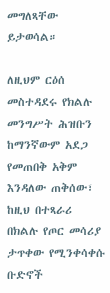መግለጻቸው ይታወሳል።

ለዚህም ርዕሰ መስተዳደሩ የክልሉ መንግሥት ሕዝቡን ከማንኛውም አደጋ የመጠበቅ አቅም እንዳለው ጠቅሰው፣ ከዚህ በተጻራሪ በክልሉ የጦር መሳሪያ ታጥቀው የሚንቀሳቀሱ ቡድኖች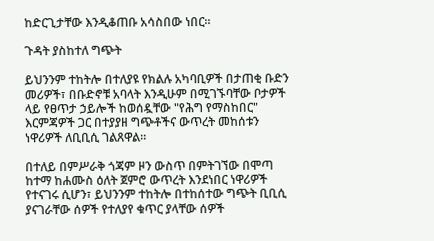ከድርጊታቸው እንዲቆጠቡ አሳስበው ነበር።

ጉዳት ያስከተለ ግጭት

ይህንንም ተከትሎ በተለያዩ የክልሉ አካባቢዎች በታጠቂ ቡድን መሪዎች፣ በቡድኖቹ አባላት እንዲሁም በሚገኙባቸው ቦታዎች ላይ የፀጥታ ኃይሎች ከወሰዷቸው "የሕግ የማስከበር" እርምጃዎች ጋር በተያያዘ ግጭቶችና ውጥረት መከሰቱን ነዋሪዎች ለቢቢሲ ገልጸዋል።

በተለይ በምሥራቅ ጎጃም ዞን ውስጥ በምትገኘው በሞጣ ከተማ ከሐሙስ ዕለት ጀምሮ ውጥረት እንደነበር ነዋሪዎች የተናገሩ ሲሆን፣ ይህንንም ተከትሎ በተከሰተው ግጭት ቢቢሲ ያናገራቸው ሰዎች የተለያየ ቁጥር ያላቸው ሰዎች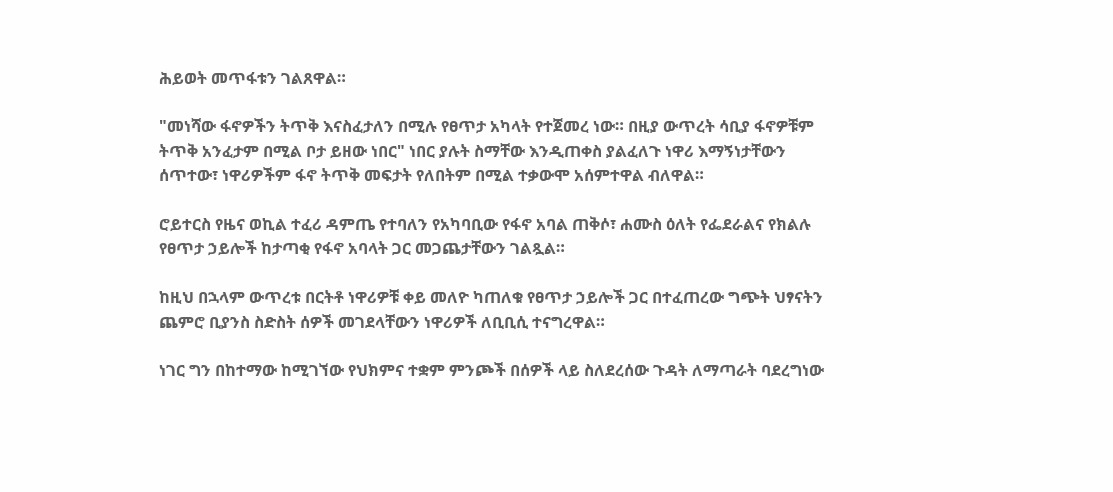ሕይወት መጥፋቱን ገልጸዋል።

"መነሻው ፋኖዎችን ትጥቅ እናስፈታለን በሚሉ የፀጥታ አካላት የተጀመረ ነው። በዚያ ውጥረት ሳቢያ ፋኖዎቹም ትጥቅ አንፈታም በሚል ቦታ ይዘው ነበር" ነበር ያሉት ስማቸው እንዲጠቀስ ያልፈለጉ ነዋሪ እማኝነታቸውን ሰጥተው፣ ነዋሪዎችም ፋኖ ትጥቅ መፍታት የለበትም በሚል ተቃውሞ አሰምተዋል ብለዋል።

ሮይተርስ የዜና ወኪል ተፈሪ ዳምጤ የተባለን የአካባቢው የፋኖ አባል ጠቅሶ፣ ሐሙስ ዕለት የፌደራልና የክልሉ የፀጥታ ኃይሎች ከታጣቂ የፋኖ አባላት ጋር መጋጨታቸውን ገልጿል።

ከዚህ በኋላም ውጥረቱ በርትቶ ነዋሪዎቹ ቀይ መለዮ ካጠለቁ የፀጥታ ኃይሎች ጋር በተፈጠረው ግጭት ህፃናትን ጨምሮ ቢያንስ ስድስት ሰዎች መገደላቸውን ነዋሪዎች ለቢቢሲ ተናግረዋል።

ነገር ግን በከተማው ከሚገኘው የህክምና ተቋም ምንጮች በሰዎች ላይ ስለደረሰው ጉዳት ለማጣራት ባደረግነው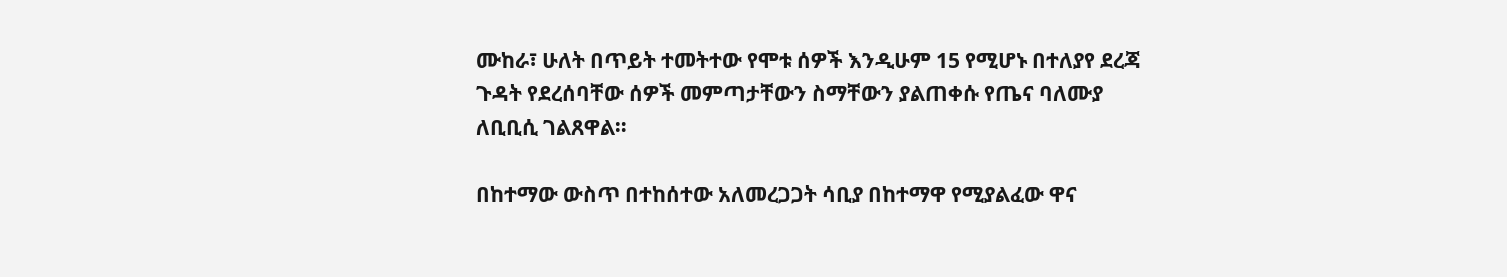ሙከራ፣ ሁለት በጥይት ተመትተው የሞቱ ሰዎች እንዲሁም 15 የሚሆኑ በተለያየ ደረጃ ጉዳት የደረሰባቸው ሰዎች መምጣታቸውን ስማቸውን ያልጠቀሱ የጤና ባለሙያ ለቢቢሲ ገልጸዋል።

በከተማው ውስጥ በተከሰተው አለመረጋጋት ሳቢያ በከተማዋ የሚያልፈው ዋና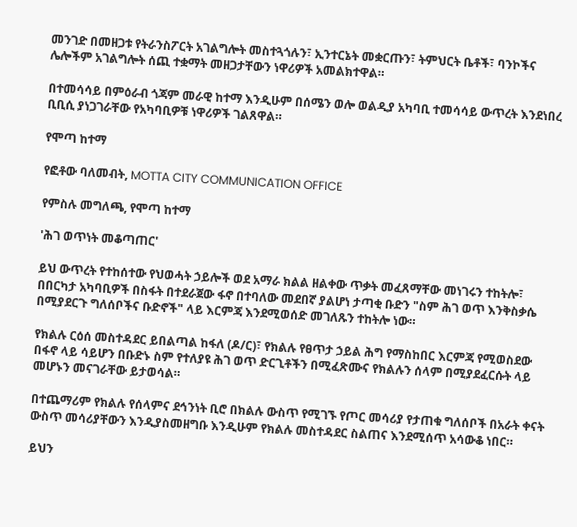መንገድ በመዘጋቱ የትራንስፖርት አገልግሎት መስተጓጎሉን፣ ኢንተርኔት መቋርጡን፣ ትምህርት ቤቶች፣ ባንኮችና ሌሎችም አገልግሎት ሰጪ ተቋማት መዘጋታቸውን ነዋሪዎች አመልክተዋል።

በተመሳሳይ በምዕራብ ጎጃም መራዊ ከተማ እንዲሁም በሰሜን ወሎ ወልዲያ አካባቢ ተመሳሳይ ውጥረት እንደነበረ ቢቢሲ ያነጋገራቸው የአካባቢዎቹ ነዋሪዎች ገልጸዋል።

የሞጣ ከተማ

የፎቶው ባለመብት, MOTTA CITY COMMUNICATION OFFICE

የምስሉ መግለጫ, የሞጣ ከተማ

'ሕገ ወጥነት መቆጣጠር'

ይህ ውጥረት የተከሰተው የህወሓት ኃይሎች ወደ አማራ ክልል ዘልቀው ጥቃት መፈጸማቸው መነገሩን ተከትሎ፣ በበርካታ አካባቢዎች በስፋት በተደራጀው ፋኖ በተባለው መደበኛ ያልሆነ ታጣቂ ቡድን "ስም ሕገ ወጥ እንቅስቃሴ በሚያደርጉ ግለሰቦችና ቡድኖች" ላይ እርምጃ እንደሚወሰድ መገለጹን ተከትሎ ነው።

የክልሉ ርዕሰ መስተዳደር ይበልጣል ከፋለ (ዶ/ር)፣ የክልሉ የፀጥታ ኃይል ሕግ የማስከበር እርምጃ የሚወስደው በፋኖ ላይ ሳይሆን በቡድኑ ስም የተለያዩ ሕገ ወጥ ድርጊቶችን በሚፈጽሙና የክልሉን ሰላም በሚያደፈርሱት ላይ መሆኑን መናገራቸው ይታወሳል።

በተጨማሪም የክልሉ የሰላምና ደኅንነት ቢሮ በክልሉ ውስጥ የሚገኙ የጦር መሳሪያ የታጠቁ ግለሰቦች በአራት ቀናት ውስጥ መሳሪያቸውን እንዲያስመዘግቡ እንዲሁም የክልሉ መስተዳደር ስልጠና እንደሚሰጥ አሳውቆ ነበር።

ይህን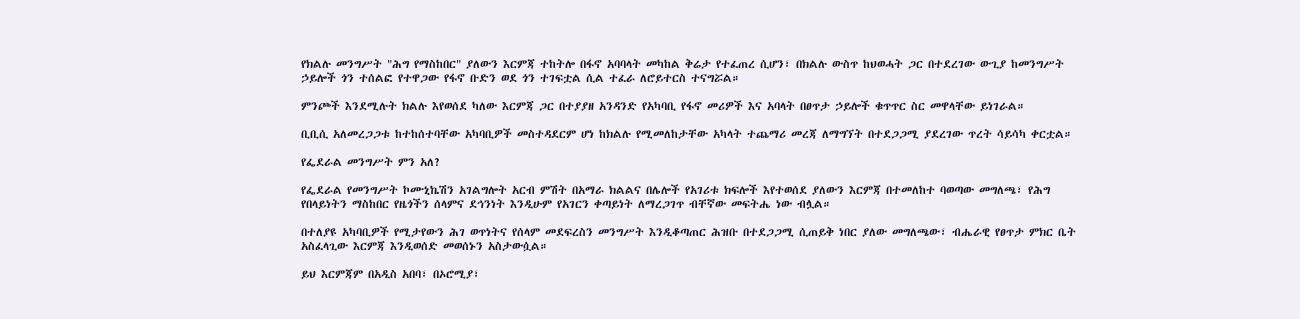የክልሉ መንግሥት "ሕግ የማስከበር" ያለውን እርምጃ ተከትሎ በፋኖ አባባላት መካከል ቅሬታ የተፈጠረ ሲሆን፣ በክልሉ ውስጥ ከህወሓት ጋር በተደረገው ውጊያ ከመንግሥት ኃይሎች ጎን ተሰልፎ የተዋጋው የፋኖ ቡድን ወደ ጎን ተገፍቷል ሲል ተፈራ ለሮይተርስ ተናግሯል።

ምንጮች እንደሚሉት ክልሉ እየወሰደ ካለው እርምጃ ጋር በተያያዘ አንዳንድ የአካባቢ የፋኖ መሪዎች እና አባላት በፀጥታ ኃይሎች ቁጥጥር ስር መዋላቸው ይነገራል።

ቢቢሲ አለመረጋጋቱ ከተከሰተባቸው አካባቢዎች መስተዳደርም ሆነ ከክልሉ የሚመለከታቸው አካላት ተጨማሪ መረጃ ለማግኘት በተደጋጋሚ ያደረገው ጥረት ሳይሳካ ቀርቷል።

የፌደራል መንግሥት ምን አለ?

የፌደራል የመንግሥት ኮሙኒኬሽን አገልግሎት አርብ ምሽት በአማራ ክልልና በሌሎች የአገሪቱ ክፍሎች እየተወሰደ ያለውን እርምጃ በተመለከተ ባወጣው መግለጫ፣ የሕግ የበላይነትን ማስከበር የዜጎችን ሰላምና ደኅንነት እንዲሁም የአገርን ቀጣይነት ለማረጋገጥ ብቸኛው መፍትሔ ነው ብሏል።

በተለያዩ አካባቢዎች የሚታየውን ሕገ ወጥነትና የሰላም መደፍረስን መንግሥት እንዲቆጣጠር ሕዝቡ በተደጋጋሚ ሲጠይቅ ነበር ያለው መግለጫው፣ ብሔራዊ የፀጥታ ምክር ቤት አስፈላጊው እርምጃ እንዲወሰድ መወሰኑን አስታውሷል።

ይህ እርምጃም በአዲስ አበባ፣ በኦሮሚያ፣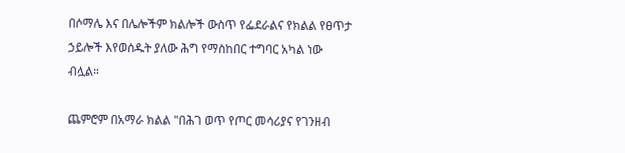በሶማሌ እና በሌሎችም ክልሎች ውስጥ የፌደራልና የክልል የፀጥታ ኃይሎች እየወሰዱት ያለው ሕግ የማስከበር ተግባር አካል ነው ብሏል።

ጨምሮም በአማራ ክልል "በሕገ ወጥ የጦር መሳሪያና የገንዘብ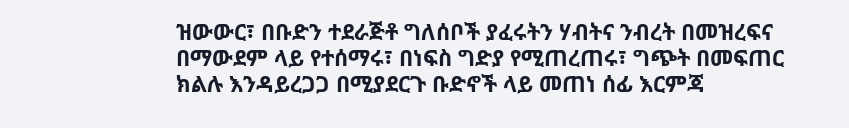ዝውውር፣ በቡድን ተደራጅቶ ግለሰቦች ያፈሩትን ሃብትና ንብረት በመዝረፍና በማውደም ላይ የተሰማሩ፣ በነፍስ ግድያ የሚጠረጠሩ፣ ግጭት በመፍጠር ክልሉ እንዳይረጋጋ በሚያደርጉ ቡድኖች ላይ መጠነ ሰፊ እርምጃ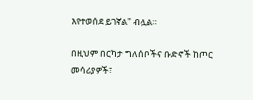እየተወሰደ ይገኛል" ብሏል።

በዚህም በርካታ ግለሰቦችና ቡድኖች ከጦር መሳሪያዎች፣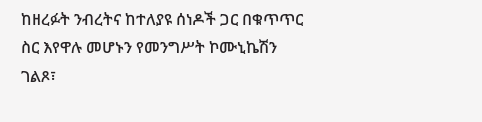ከዘረፉት ንብረትና ከተለያዩ ሰነዶች ጋር በቁጥጥር ስር እየዋሉ መሆኑን የመንግሥት ኮሙኒኬሽን ገልጾ፣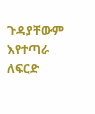ጉዳያቸውም እየተጣራ ለፍርድ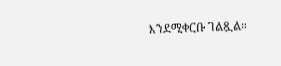እንደሚቀርቡ ገልጿል።